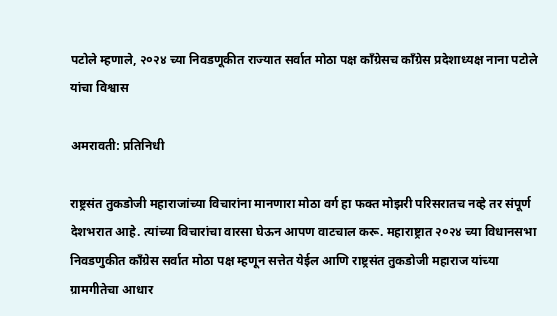पटोले म्हणाले, २०२४ च्या निवडणूकीत राज्यात सर्वात मोठा पक्ष काँग्रेसच काँग्रेस प्रदेशाध्यक्ष नाना पटोले यांचा विश्वास

अमरावती: प्रतिनिधी

राष्ट्रसंत तुकडोजी महाराजांच्या विचारांना मानणारा मोठा वर्ग हा फक्त मोझरी परिसरातच नव्हे तर संपूर्ण देशभरात आहे. त्यांच्या विचारांचा वारसा घेऊन आपण वाटचाल करू. महाराष्ट्रात २०२४ च्या विधानसभा निवडणुकीत काँग्रेस सर्वात मोठा पक्ष म्हणून सत्तेत येईल आणि राष्ट्रसंत तुकडोजी महाराज यांच्या ग्रामगीतेचा आधार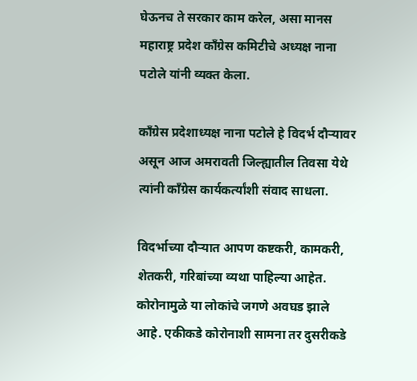घेऊनच ते सरकार काम करेल, असा मानस महाराष्ट्र प्रदेश काँग्रेस कमिटीचे अध्यक्ष नाना पटोले यांनी व्यक्त केला.

काँग्रेस प्रदेशाध्यक्ष नाना पटोले हे विदर्भ दौऱ्यावर असून आज अमरावती जिल्ह्यातील तिवसा येथे त्यांनी काँग्रेस कार्यकर्त्यांशी संवाद साधला.

विदर्भाच्या दौऱ्यात आपण कष्टकरी, कामकरी, शेतकरी, गरिबांच्या व्यथा पाहिल्या आहेत. कोरोनामुळे या लोकांचे जगणे अवघड झाले आहे. एकीकडे कोरोनाशी सामना तर दुसरीकडे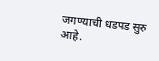जगण्याची धडपड सुरु आहे.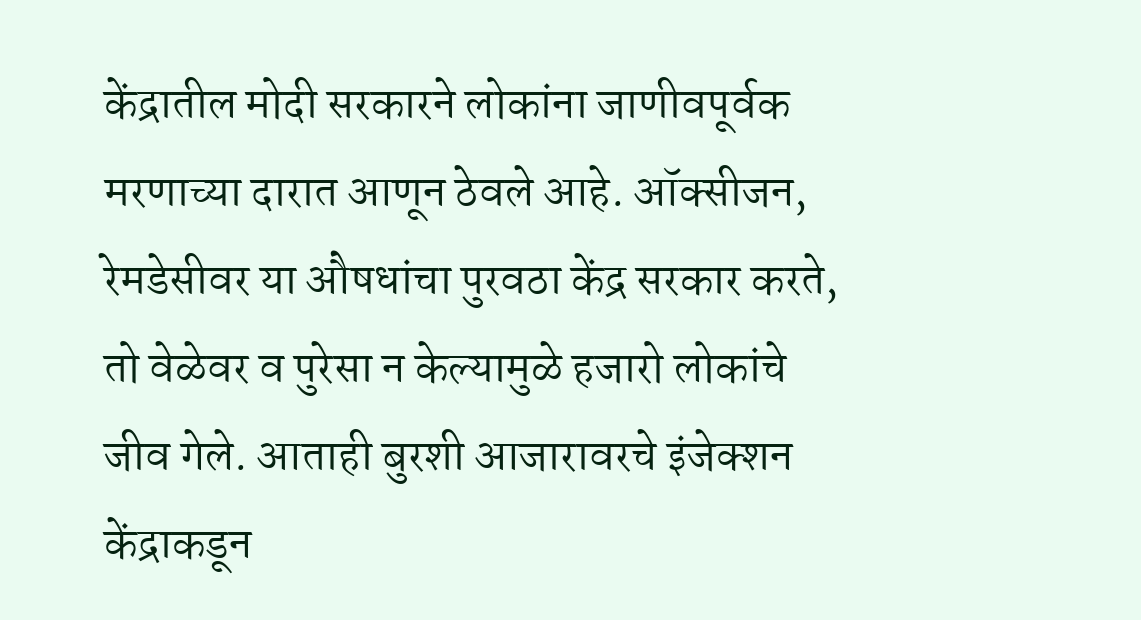केंद्रातील मोदी सरकारने लोकांना जाणीवपूर्वक मरणाच्या दारात आणून ठेवले आहे. ऑक्सीजन, रेमडेसीवर या औषधांचा पुरवठा केंद्र सरकार करते, तो वेळेवर व पुरेसा न केल्यामुळे हजारो लोकांचे जीव गेले. आताही बुरशी आजारावरचे इंजेक्शन केंद्राकडून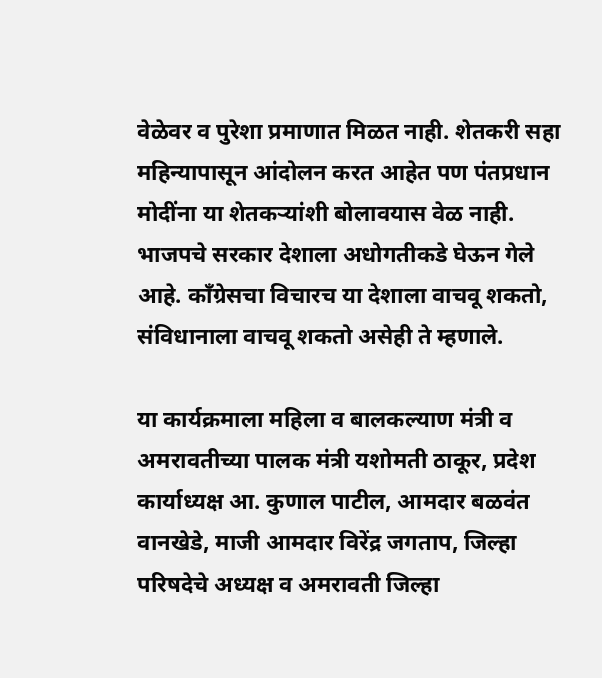वेळेवर व पुरेशा प्रमाणात मिळत नाही. शेतकरी सहा महिन्यापासून आंदोलन करत आहेत पण पंतप्रधान मोदींना या शेतकऱ्यांशी बोलावयास वेळ नाही. भाजपचे सरकार देशाला अधोगतीकडे घेऊन गेले आहे. काँग्रेसचा विचारच या देशाला वाचवू शकतो, संविधानाला वाचवू शकतो असेही ते म्हणाले.

या कार्यक्रमाला महिला व बालकल्याण मंत्री व अमरावतीच्या पालक मंत्री यशोमती ठाकूर, प्रदेश कार्याध्यक्ष आ. कुणाल पाटील, आमदार बळवंत वानखेडे, माजी आमदार विरेंद्र जगताप, जिल्हा परिषदेचे अध्यक्ष व अमरावती जिल्हा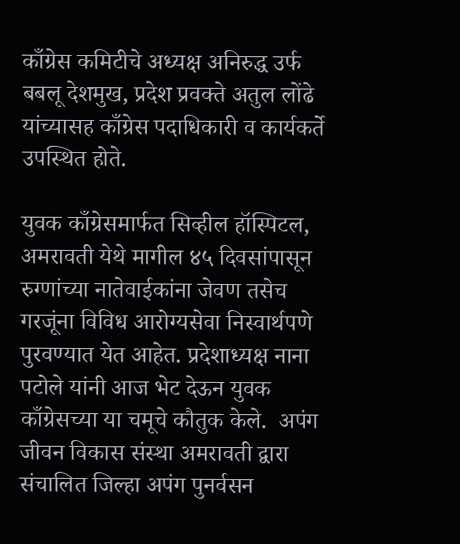काँग्रेस कमिटीचे अध्यक्ष अनिरुद्ध उर्फ बबलू देशमुख, प्रदेश प्रवक्ते अतुल लोंढे यांच्यासह काँग्रेस पदाधिकारी व कार्यकर्ते उपस्थित होते.

युवक काँग्रेसमार्फत सिव्हील हॉस्पिटल, अमरावती येथे मागील ४५ दिवसांपासून रुग्णांच्या नातेवाईकांना जेवण तसेच गरजूंना विविध आरोग्यसेवा निस्वार्थपणे पुरवण्यात येत आहेत. प्रदेशाध्यक्ष नाना पटोले यांनी आज भेट देऊन युवक काँग्रेसच्या या चमूचे कौतुक केले.  अपंग जीवन विकास संस्था अमरावती द्वारा संचालित जिल्हा अपंग पुनर्वसन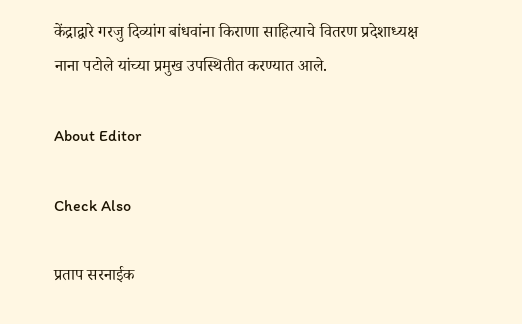केंद्राद्वारे गरजु दिव्यांग बांधवांना किराणा साहित्याचे वितरण प्रदेशाध्यक्ष नाना पटोले यांच्या प्रमुख उपस्थितीत करण्यात आले.

About Editor

Check Also

प्रताप सरनाईक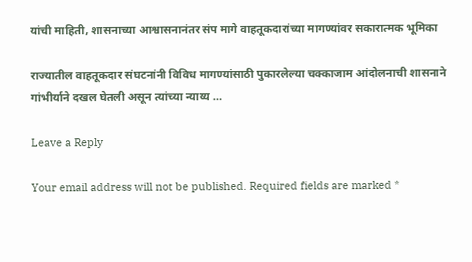यांची माहिती, शासनाच्या आश्वासनानंतर संप मागे वाहतूकदारांच्या मागण्यांवर सकारात्मक भूमिका

राज्यातील वाहतूकदार संघटनांनी विविध मागण्यांसाठी पुकारलेल्या चक्काजाम आंदोलनाची शासनाने गांभीर्याने दखल घेतली असून त्यांच्या न्याय्य …

Leave a Reply

Your email address will not be published. Required fields are marked *